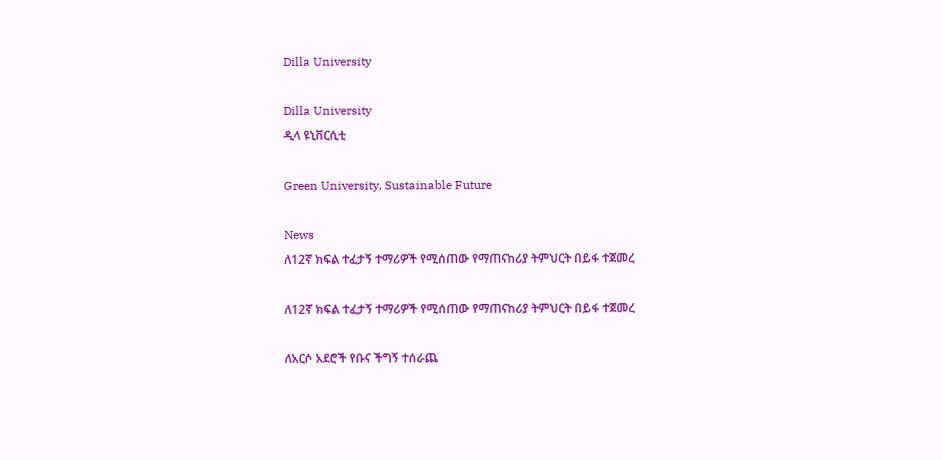Dilla University

Dilla University
ዲላ ዩኒቨርሲቲ

Green University, Sustainable Future

News
ለ12ኛ ክፍል ተፈታኝ ተማሪዎች የሚሰጠው የማጠናከሪያ ትምህርት በይፋ ተጀመረ

ለ12ኛ ክፍል ተፈታኝ ተማሪዎች የሚሰጠው የማጠናከሪያ ትምህርት በይፋ ተጀመረ

ለአርሶ አደሮች የቡና ችግኝ ተሰራጨ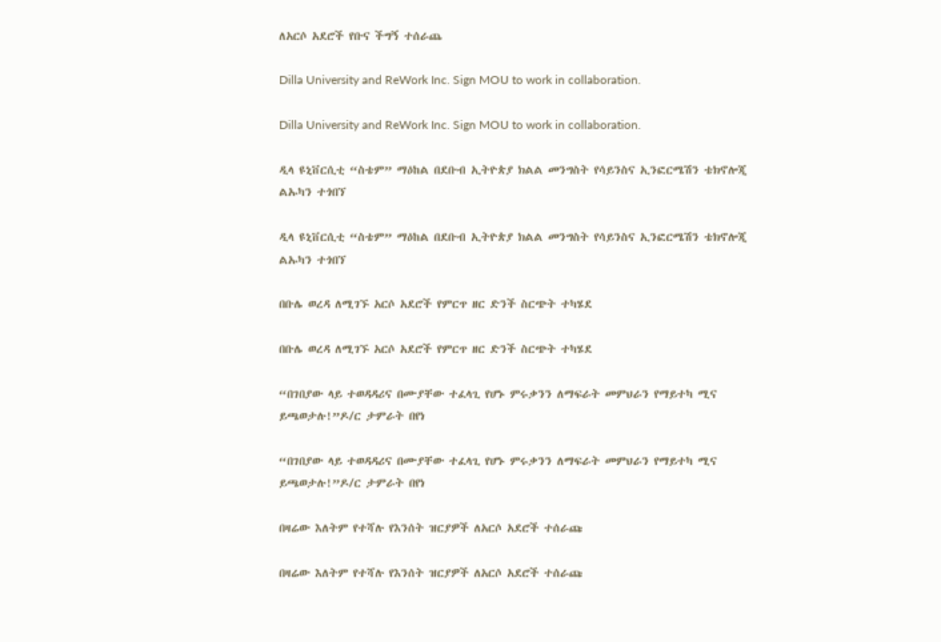ለአርሶ አደሮች የቡና ችግኝ ተሰራጨ

Dilla University and ReWork Inc. Sign MOU to work in collaboration.

Dilla University and ReWork Inc. Sign MOU to work in collaboration.

ዲላ ዩኒቨርሲቲ “ስቴም” ማዕከል በደቡብ ኢትዮጵያ ክልል መንግስት የሳይንስና ኢንፎርሜሽን ቴክኖሎጂ ልኡካን ተጎበኘ

ዲላ ዩኒቨርሲቲ “ስቴም” ማዕከል በደቡብ ኢትዮጵያ ክልል መንግስት የሳይንስና ኢንፎርሜሽን ቴክኖሎጂ ልኡካን ተጎበኘ

በቡሌ ወረዳ ለሚገኙ አርሶ አደሮች የምርጥ ዘር ድንች ስርጭት ተካሄደ

በቡሌ ወረዳ ለሚገኙ አርሶ አደሮች የምርጥ ዘር ድንች ስርጭት ተካሄደ

“በገበያው ላይ ተወዳዳሪና በሙያቸው ተፈላጊ የሆኑ ምሩቃንን ለማፍራት መምህራን የማይተካ ሚና ይጫወታሉ!”ዶ/ር ታምራት በየነ

“በገበያው ላይ ተወዳዳሪና በሙያቸው ተፈላጊ የሆኑ ምሩቃንን ለማፍራት መምህራን የማይተካ ሚና ይጫወታሉ!”ዶ/ር ታምራት በየነ

በዛሬው እለትም የተሻሉ የእንሰት ዝርያዎች ለአርሶ አደሮች ተሰራጩ

በዛሬው እለትም የተሻሉ የእንሰት ዝርያዎች ለአርሶ አደሮች ተሰራጩ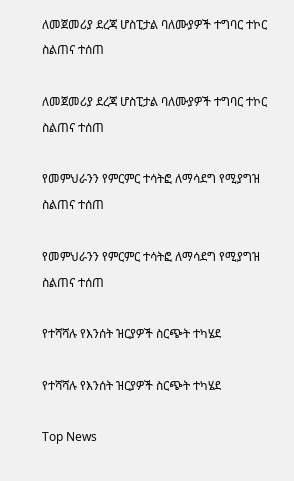ለመጀመሪያ ደረጃ ሆስፒታል ባለሙያዎች ተግባር ተኮር ስልጠና ተሰጠ

ለመጀመሪያ ደረጃ ሆስፒታል ባለሙያዎች ተግባር ተኮር ስልጠና ተሰጠ

የመምህራንን የምርምር ተሳትፎ ለማሳደግ የሚያግዝ ስልጠና ተሰጠ

የመምህራንን የምርምር ተሳትፎ ለማሳደግ የሚያግዝ ስልጠና ተሰጠ

የተሻሻሉ የእንሰት ዝርያዎች ስርጭት ተካሄደ

የተሻሻሉ የእንሰት ዝርያዎች ስርጭት ተካሄደ

Top News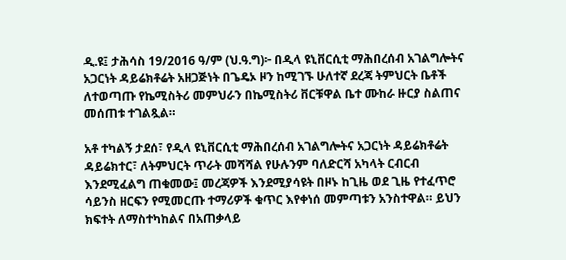ዲ.ዩ፤ ታሕሳስ 19/2016 ዓ/ም (ህ.ዓ.ግ)፦ በዲላ ዩኒቨርሲቲ ማሕበረሰብ አገልግሎትና አጋርነት ዳይሬክቶሬት አዘጋጅነት በጌዴኦ ዞን ከሚገኙ ሁለተኛ ደረጃ ትምህርት ቤቶች ለተወጣጡ የኬሚስትሪ መምህራን በኬሚስትሪ ቨርቹዋል ቤተ ሙከራ ዙርያ ስልጠና መሰጠቱ ተገልጿል።

አቶ ተካልኝ ታደሰ፣ የዲላ ዩኒቨርሲቲ ማሕበረሰብ አገልግሎትና አጋርነት ዳይሬክቶሬት ዳይሬክተር፣ ለትምህርት ጥራት መሻሻል የሁሉንም ባለድርሻ አካላት ርብርብ እንደሚፈልግ ጠቁመው፤ መረጃዎች እንደሚያሳዩት በዞኑ ከጊዜ ወደ ጊዜ የተፈጥሮ ሳይንስ ዘርፍን የሚመርጡ ተማሪዎች ቁጥር እየቀነሰ መምጣቱን አንስተዋል። ይህን ክፍተት ለማስተካከልና በአጠቃላይ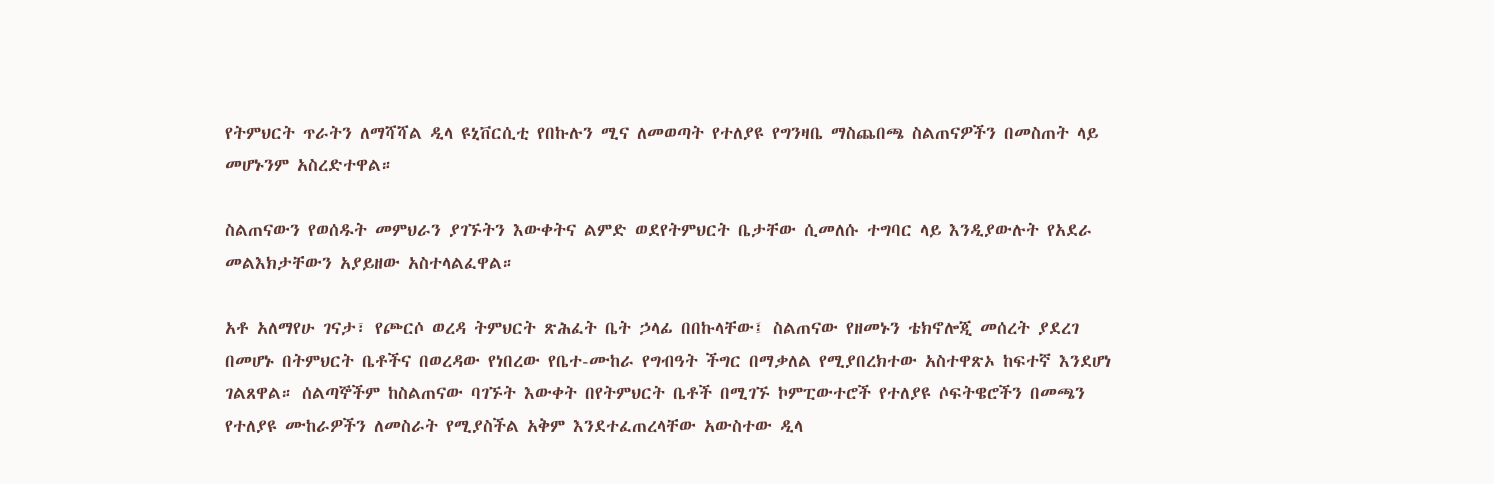የትምህርት ጥራትን ለማሻሻል ዲላ ዩኒቨርሲቲ የበኩሉን ሚና ለመወጣት የተለያዩ የግንዛቤ ማስጨበጫ ስልጠናዎችን በመስጠት ላይ መሆኑንም አስረድተዋል።

ስልጠናውን የወሰዱት መምህራን ያገኙትን እውቀትና ልምድ ወደየትምህርት ቤታቸው ሲመለሱ ተግባር ላይ እንዲያውሉት የአደራ መልእክታቸውን አያይዘው አስተላልፈዋል።

አቶ አለማየሁ ገናታ፣ የጮርሶ ወረዳ ትምህርት ጽሕፈት ቤት ኃላፊ በበኩላቸው፤ ስልጠናው የዘመኑን ቴክኖሎጂ መሰረት ያደረገ በመሆኑ በትምህርት ቤቶችና በወረዳው የነበረው የቤተ-ሙከራ የግብዓት ችግር በማቃለል የሚያበረክተው አስተዋጽኦ ከፍተኛ እንደሆነ ገልጸዋል። ሰልጣኞችም ከስልጠናው ባገኙት እውቀት በየትምህርት ቤቶች በሚገኙ ኮምፒውተሮች የተለያዩ ሶፍትዌሮችን በመጫን የተለያዩ ሙከራዎችን ለመስራት የሚያስችል አቅም እንደተፈጠረላቸው አውስተው ዲላ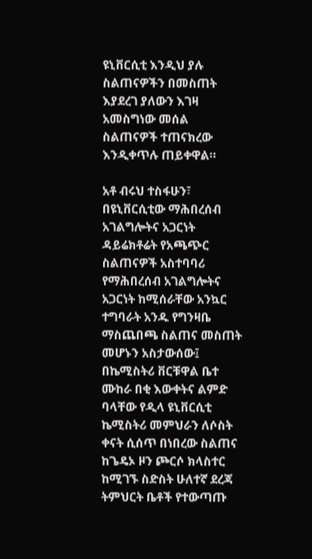ዩኒቨርሲቲ እንዲህ ያሉ ስልጠናዎችን በመስጠት እያደረገ ያለውን እገዛ አመስግነው መሰል ስልጠናዎች ተጠናክረው እንዲቀጥሉ ጠይቀዋል።

አቶ ብሩህ ተስፋሁን፣ በዩኒቨርሲቲው ማሕበረሰብ አገልግሎትና አጋርነት ዳይሬክቶሬት የአጫጭር ስልጠናዎች አስተባባሪ የማሕበረሰብ አገልግሎትና አጋርነት ከሚሰራቸው አንኳር ተግባራት አንዱ የግንዛቤ ማስጨበጫ ስልጠና መስጠት መሆኑን አስታውሰው፤ በኬሚስትሪ ቨርቹዋል ቤተ ሙከራ በቂ እውቀትና ልምድ ባላቸው የዲላ ዩኒቨርሲቲ ኬሚስትሪ መምህራን ለሶስት ቀናት ሲሰጥ በነበረው ስልጠና ከጌዴኦ ዞን ጮርሶ ክላስተር ከሚገኙ ስድስት ሁለተኛ ደረጃ ትምህርት ቤቶች የተውጣጡ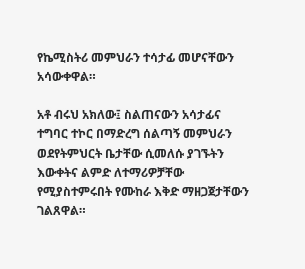የኬሚስትሪ መምህራን ተሳታፊ መሆናቸውን አሳውቀዋል።

አቶ ብሩህ አክለው፤ ስልጠናውን አሳታፊና ተግባር ተኮር በማድረግ ሰልጣኝ መምህራን ወደየትምህርት ቤታቸው ሲመለሱ ያገኙትን እውቀትና ልምድ ለተማሪዎቻቸው የሚያስተምሩበት የሙከራ እቅድ ማዘጋጀታቸውን ገልጸዋል።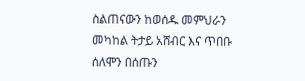ስልጠናውን ከወሰዱ መምህራን መካከል ትታይ አሸብር እና ጥበቡ ሰለሞን በሰጡን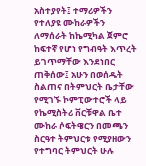አስተያየት፤ ተማሪዎችን የተለያዩ ሙከራዎችን ለማሰራት ከኬሚካል ጀምሮ ከፍተኛ የሆነ የግብዓት እጥረት ይገጥማቸው እንደነበር ጠቅሰው፤ አሁን በወሰዱት ስልጠና በትምህርት ቤታቸው የሚገኙ ኮምፒውተሮች ላይ የኬሚስትሪ ቨርቹዋል ቤተ ሙከራ ሶፍትዌርን በመጫን ስርዓተ ትምህርቱ የሚያዘውን የተግባር ትምህርት ሁሉ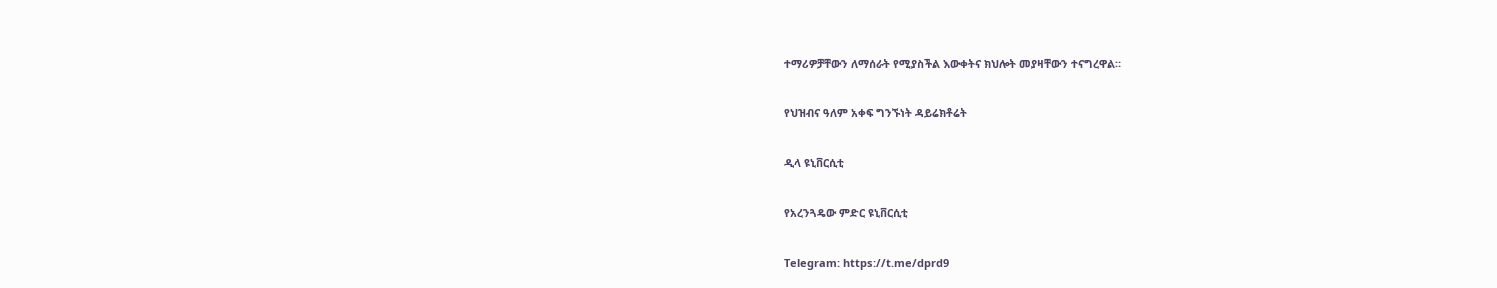ተማሪዎቻቸውን ለማሰራት የሚያስችል እውቀትና ክህሎት መያዛቸውን ተናግረዋል።

የህዝብና ዓለም አቀፍ ግንኙነት ዳይሬክቶሬት

ዲላ ዩኒቨርሲቲ

የአረንጓዴው ምድር ዩኒቨርሲቲ

Telegram: https://t.me/dprd9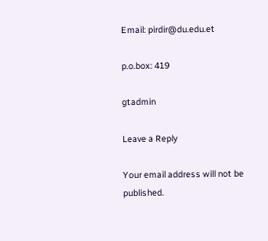Email: pirdir@du.edu.et

p.o.box: 419

gtadmin

Leave a Reply

Your email address will not be published.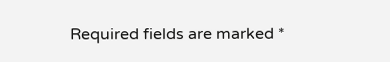Required fields are marked *